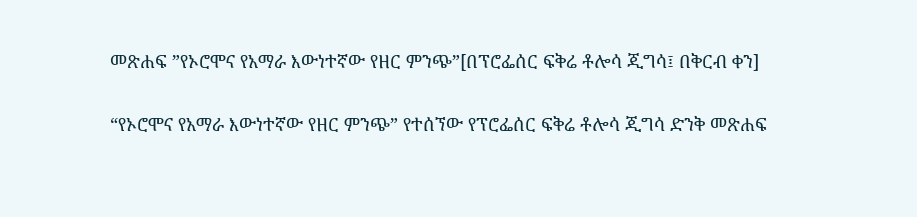መጽሐፍ ”የኦሮሞና የአማራ እውነተኛው የዘር ምንጭ”[በፕሮፌሰር ፍቅሬ ቶሎሳ ጂግሳ፤ በቅርብ ቀን]

“የኦሮሞና የአማራ እውነተኛው የዘር ምንጭ” የተሰኘው የፕሮፌሰር ፍቅሬ ቶሎሳ ጂግሳ ድንቅ መጽሐፍ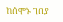ከሰሞኑ ገበያ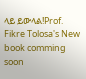ላይ ይውላል!Prof. Fikre Tolosa's New book comming soon